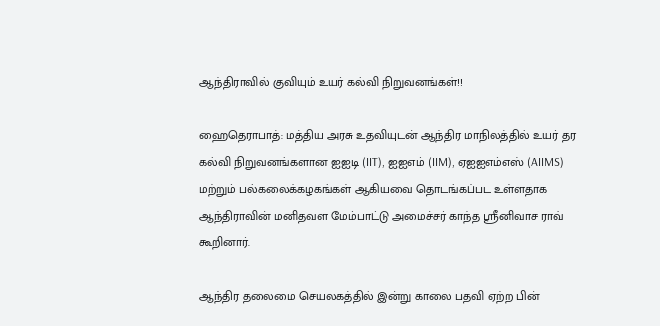ஆந்திராவில் குவியும் உயர் கல்வி நிறுவனங்கள்!!

ஹைதெராபாத்: மத்திய அரசு உதவியுடன் ஆந்திர மாநிலத்தில் உயர் தர கல்வி நிறுவனங்களான ஐஐடி (IIT), ஐஐஎம் (IIM), ஏஐஐஎம்எஸ் (AIIMS) மற்றும் பல்கலைக்கழகங்கள் ஆகியவை தொடங்கப்பட உள்ளதாக ஆந்திராவின் மனிதவள மேம்பாட்டு அமைச்சர் காந்த ஸ்ரீனிவாச ராவ் கூறினார்.

ஆந்திர தலைமை செயலகத்தில் இன்று காலை பதவி ஏற்ற பின்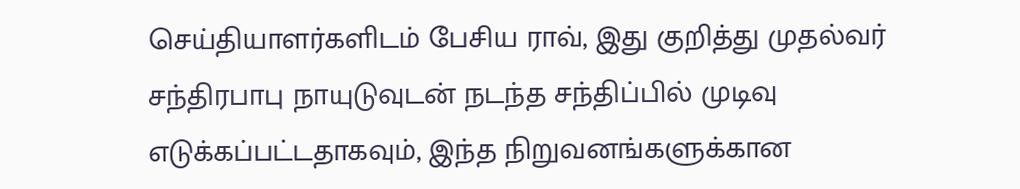செய்தியாளர்களிடம் பேசிய ராவ், இது குறித்து முதல்வர் சந்திரபாபு நாயுடுவுடன் நடந்த சந்திப்பில் முடிவு எடுக்கப்பட்டதாகவும், இந்த நிறுவனங்களுக்கான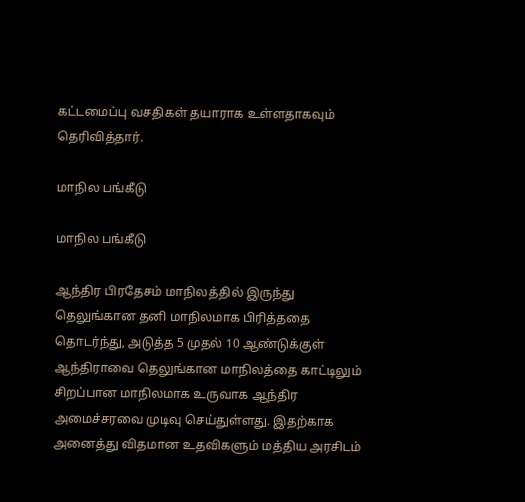கட்டமைப்பு வசதிகள் தயாராக உள்ளதாகவும் தெரிவித்தார்.

மாநில பங்கீடு

மாநில பங்கீடு

ஆந்திர பிரதேசம் மாநிலத்தில் இருந்து தெலுங்கான தனி மாநிலமாக பிரித்ததை தொடர்ந்து, அடுத்த 5 முதல் 10 ஆண்டுக்குள் ஆந்திராவை தெலுங்கான மாநிலத்தை காட்டிலும் சிறப்பான மாநிலமாக உருவாக ஆந்திர அமைச்சரவை முடிவு செய்துள்ளது. இதற்காக அனைத்து விதமான உதவிகளும் மத்திய அரசிடம்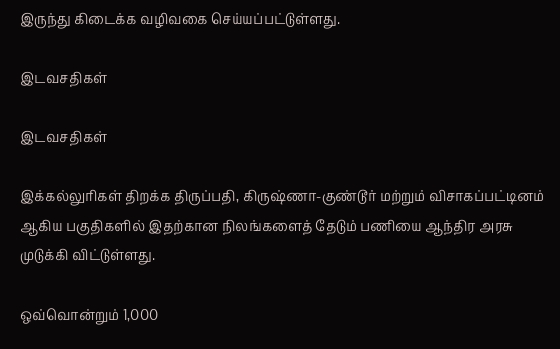இருந்து கிடைக்க வழிவகை செய்யப்பட்டுள்ளது.

இடவசதிகள்

இடவசதிகள்

இக்கல்லுரிகள் திறக்க திருப்பதி, கிருஷ்ணா-குண்டூர் மற்றும் விசாகப்பட்டினம் ஆகிய பகுதிகளில் இதற்கான நிலங்களைத் தேடும் பணியை ஆந்திர அரசு முடுக்கி விட்டுள்ளது.

ஒவ்வொன்றும் 1,000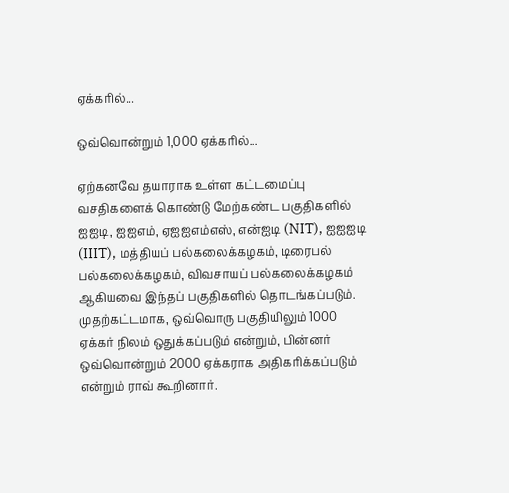ஏக்கரில்...

ஒவ்வொன்றும் 1,000 ஏக்கரில்...

ஏற்கனவே தயாராக உள்ள கட்டமைப்பு வசதிகளைக் கொண்டு மேற்கண்ட பகுதிகளில் ஐஐடி, ஐஐஎம், ஏஐஐஎம்எஸ், என்ஐடி (NIT), ஐஐஐடி (IIIT), மத்தியப் பல்கலைக்கழகம், டிரைபல் பல்கலைக்கழகம், விவசாயப் பல்கலைக்கழகம் ஆகியவை இந்தப் பகுதிகளில் தொடங்கப்படும். முதற்கட்டமாக, ஒவ்வொரு பகுதியிலும் 1000 ஏக்கர் நிலம் ஒதுக்கப்படும் என்றும், பின்னர் ஒவ்வொன்றும் 2000 ஏக்கராக அதிகரிக்கப்படும் என்றும் ராவ் கூறினார்.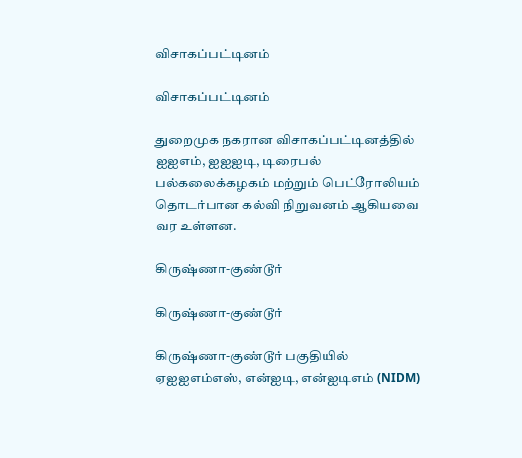விசாகப்பட்டினம்

விசாகப்பட்டினம்

துறைமுக நகரான விசாகப்பட்டினத்தில் ஐஐஎம், ஐஐஐடி, டிரைபல் பல்கலைக்கழகம் மற்றும் பெட்ரோலியம் தொடர்பான கல்வி நிறுவனம் ஆகியவை வர உள்ளன.

கிருஷ்ணா-குண்டூர்

கிருஷ்ணா-குண்டூர்

கிருஷ்ணா-குண்டூர் பகுதியில் ஏஐஐஎம்எஸ், என்ஐடி, என்ஐடிஎம் (NIDM)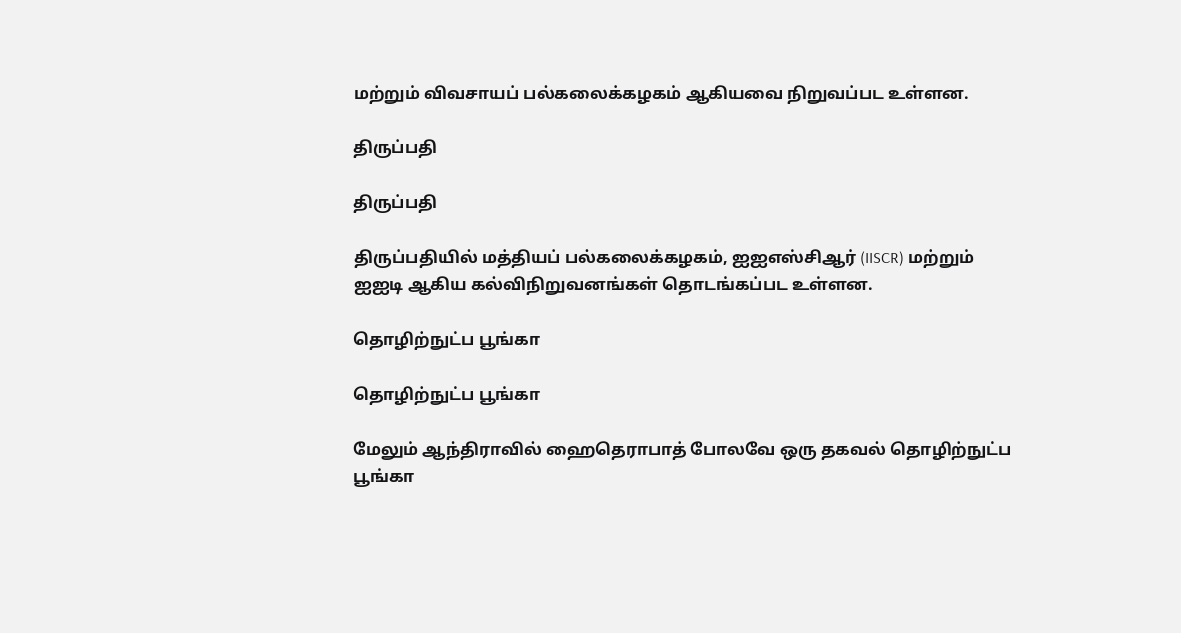மற்றும் விவசாயப் பல்கலைக்கழகம் ஆகியவை நிறுவப்பட உள்ளன.

திருப்பதி

திருப்பதி

திருப்பதியில் மத்தியப் பல்கலைக்கழகம், ஐஐஎஸ்சிஆர் (IISCR) மற்றும் ஐஐடி ஆகிய கல்விநிறுவனங்கள் தொடங்கப்பட உள்ளன.

தொழிற்நுட்ப பூங்கா

தொழிற்நுட்ப பூங்கா

மேலும் ஆந்திராவில் ஹைதெராபாத் போலவே ஒரு தகவல் தொழிற்நுட்ப பூங்கா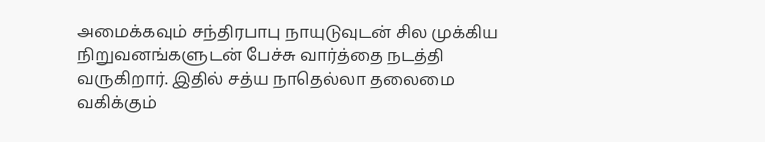அமைக்கவும் சந்திரபாபு நாயுடுவுடன் சில முக்கிய நிறுவனங்களுடன் பேச்சு வார்த்தை நடத்தி வருகிறார். இதில் சத்ய நாதெல்லா தலைமை வகிக்கும்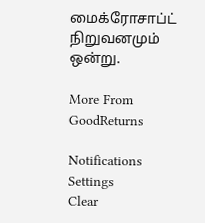மைக்ரோசாப்ட் நிறுவனமும் ஒன்று.

More From GoodReturns

Notifications
Settings
Clear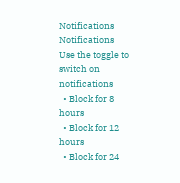Notifications
Notifications
Use the toggle to switch on notifications
  • Block for 8 hours
  • Block for 12 hours
  • Block for 24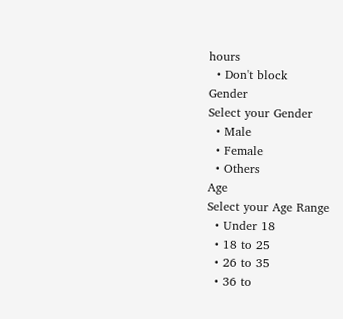hours
  • Don't block
Gender
Select your Gender
  • Male
  • Female
  • Others
Age
Select your Age Range
  • Under 18
  • 18 to 25
  • 26 to 35
  • 36 to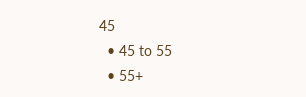45
  • 45 to 55
  • 55+